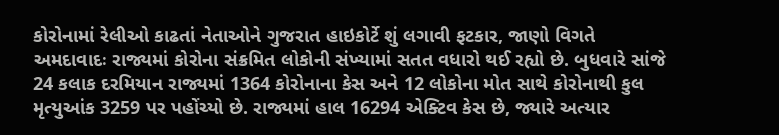કોરોનામાં રેલીઓ કાઢતાં નેતાઓને ગુજરાત હાઇકોર્ટે શું લગાવી ફટકાર, જાણો વિગતે
અમદાવાદઃ રાજ્યમાં કોરોના સંક્રમિત લોકોની સંખ્યામાં સતત વધારો થઈ રહ્યો છે. બુધવારે સાંજે 24 કલાક દરમિયાન રાજ્યમાં 1364 કોરોનાના કેસ અને 12 લોકોના મોત સાથે કોરોનાથી કુલ મૃત્યુઆંક 3259 પર પહોંચ્યો છે. રાજ્યમાં હાલ 16294 એક્ટિવ કેસ છે, જ્યારે અત્યાર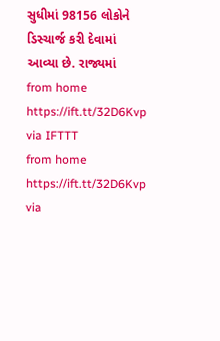સુધીમાં 98156 લોકોને ડિસ્ચાર્જ કરી દેવામાં આવ્યા છે. રાજ્યમાં
from home https://ift.tt/32D6Kvp
via IFTTT
from home https://ift.tt/32D6Kvp
via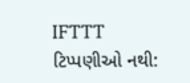IFTTT
ટિપ્પણીઓ નથી: